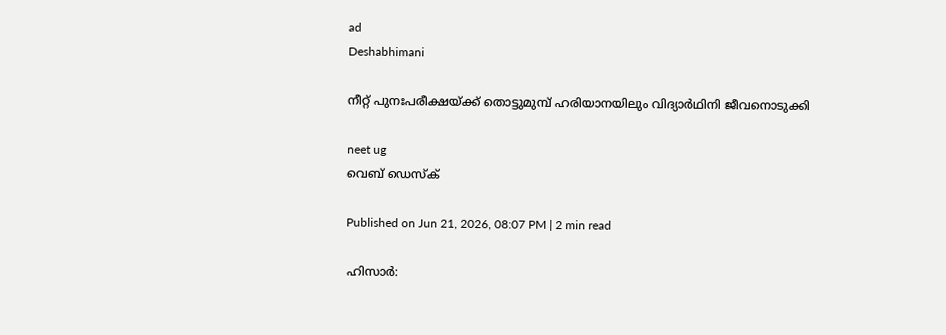ad
Deshabhimani

നീറ്റ് പുനഃപരീക്ഷയ്ക്ക് തൊട്ടുമുമ്പ് ഹരിയാനയിലും വിദ്യാർഥിനി ജീവനൊടുക്കി

neet ug
വെബ് ഡെസ്ക്

Published on Jun 21, 2026, 08:07 PM | 2 min read

ഹിസാർ: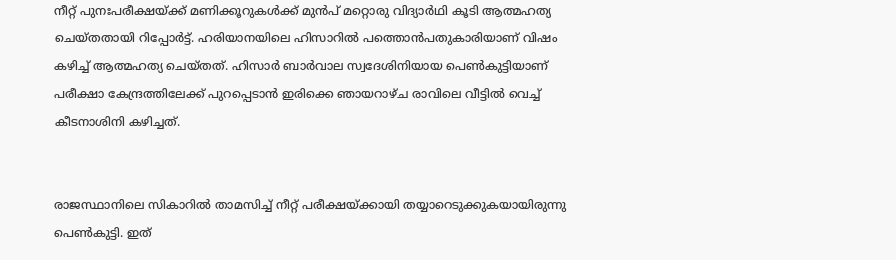നീറ്റ് പുനഃപരീക്ഷയ്ക്ക് മണിക്കൂറുകൾക്ക് മുൻപ് മറ്റൊരു വിദ്യാർഥി കൂടി ആത്മഹത്യ ചെയ്തതായി റിപ്പോർട്ട്. ഹരിയാനയിലെ ഹിസാറിൽ പത്തൊൻപതുകാരിയാണ് വിഷം കഴിച്ച് ആത്മഹത്യ ചെയ്തത്. ഹിസാർ ബാർവാല സ്വദേശിനിയായ പെൺകുട്ടിയാണ് പരീക്ഷാ കേന്ദ്രത്തിലേക്ക് പുറപ്പെടാൻ ഇരിക്കെ ഞായറാഴ്ച രാവിലെ വീട്ടിൽ വെച്ച് കീടനാശിനി കഴിച്ചത്.


രാജസ്ഥാനിലെ സികാറിൽ താമസിച്ച് നീറ്റ് പരീക്ഷയ്ക്കായി തയ്യാറെടുക്കുകയായിരുന്നു പെൺകുട്ടി. ഇത്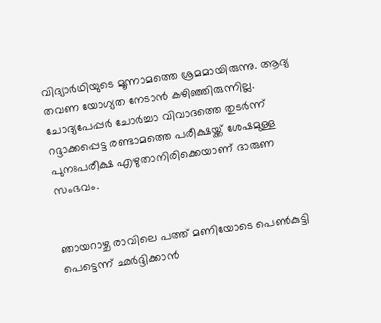വിദ്യാർഥിയുടെ മൂന്നാമത്തെ ശ്രമമായിരുന്നു. ആദ്യ തവണ യോഗ്യത നേടാൻ കഴിഞ്ഞിരുന്നില്ല. ചോദ്യപേപ്പർ ചോർച്ചാ വിവാദത്തെ തുടർന്ന് റദ്ദാക്കപ്പെട്ട രണ്ടാമത്തെ പരീക്ഷയ്ക്ക് ശേഷമുള്ള പുനഃപരീക്ഷ എഴുതാനിരിക്കെയാണ് ദാരുണ സംഭവം.


ഞായറാഴ്ച രാവിലെ പത്ത് മണിയോടെ പെൺകുട്ടി പെട്ടെന്ന് ഛർദ്ദിക്കാൻ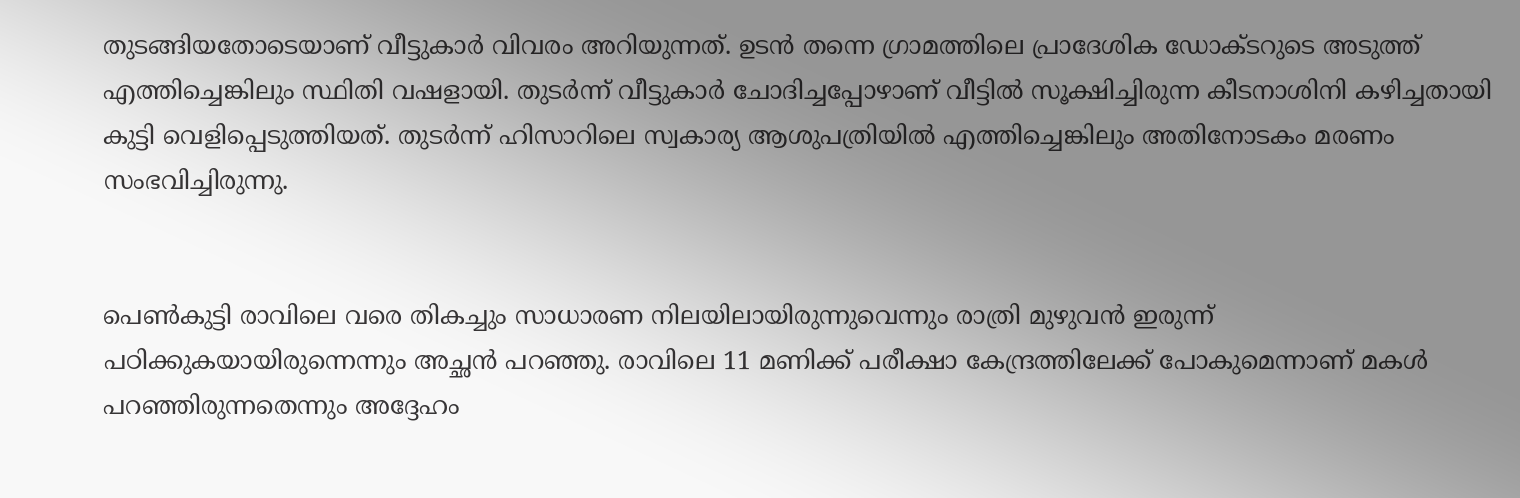തുടങ്ങിയതോടെയാണ് വീട്ടുകാർ വിവരം അറിയുന്നത്. ഉടൻ തന്നെ ഗ്രാമത്തിലെ പ്രാദേശിക ഡോക്ടറുടെ അടുത്ത് എത്തിച്ചെങ്കിലും സ്ഥിതി വഷളായി. തുടർന്ന് വീട്ടുകാർ ചോദിച്ചപ്പോഴാണ് വീട്ടിൽ സൂക്ഷിച്ചിരുന്ന കീടനാശിനി കഴിച്ചതായി കുട്ടി വെളിപ്പെടുത്തിയത്. തുടർന്ന് ഹിസാറിലെ സ്വകാര്യ ആശുപത്രിയിൽ എത്തിച്ചെങ്കിലും അതിനോടകം മരണം സംഭവിച്ചിരുന്നു.


പെൺകുട്ടി രാവിലെ വരെ തികച്ചും സാധാരണ നിലയിലായിരുന്നുവെന്നും രാത്രി മുഴുവൻ ഇരുന്ന് പഠിക്കുകയായിരുന്നെന്നും അച്ഛൻ പറഞ്ഞു. രാവിലെ 11 മണിക്ക് പരീക്ഷാ കേന്ദ്രത്തിലേക്ക് പോകുമെന്നാണ് മകൾ പറഞ്ഞിരുന്നതെന്നും അദ്ദേഹം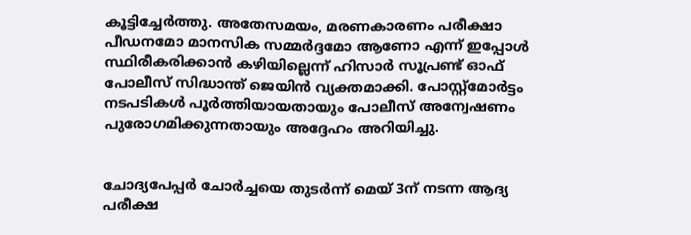കൂട്ടിച്ചേർത്തു. അതേസമയം, മരണകാരണം പരീക്ഷാ പീഡനമോ മാനസിക സമ്മർദ്ദമോ ആണോ എന്ന് ഇപ്പോൾ സ്ഥിരീകരിക്കാൻ കഴിയില്ലെന്ന് ഹിസാർ സൂപ്രണ്ട് ഓഫ് പോലീസ് സിദ്ധാന്ത് ജെയിൻ വ്യക്തമാക്കി. പോസ്റ്റ്‌മോർട്ടം നടപടികൾ പൂർത്തിയായതായും പോലീസ് അന്വേഷണം പുരോഗമിക്കുന്നതായും അദ്ദേഹം അറിയിച്ചു.


ചോദ്യപേപ്പർ ചോർച്ചയെ തുടർന്ന് മെയ് 3ന് നടന്ന ആദ്യ പരീക്ഷ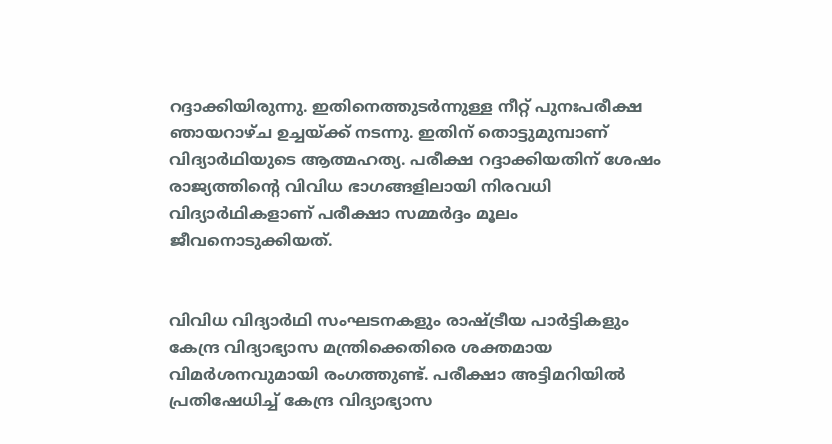റദ്ദാക്കിയിരുന്നു. ഇതിനെത്തുടർന്നുള്ള നീറ്റ് പുനഃപരീക്ഷ ഞായറാഴ്ച ഉച്ചയ്ക്ക് നടന്നു. ഇതിന് തൊട്ടുമുമ്പാണ് വിദ്യാർഥിയുടെ ആത്മഹത്യ. പരീക്ഷ റദ്ദാക്കിയതിന് ശേഷം രാജ്യത്തിന്റെ വിവിധ ഭാഗങ്ങളിലായി നിരവധി വിദ്യാർഥികളാണ് പരീക്ഷാ സമ്മർദ്ദം മൂലം ജീവനൊടുക്കിയത്.


വിവിധ വിദ്യാർഥി സംഘടനകളും രാഷ്ട്രീയ പാർട്ടികളും കേന്ദ്ര വിദ്യാഭ്യാസ മന്ത്രിക്കെതിരെ ശക്തമായ വിമർശനവുമായി രംഗത്തുണ്ട്. പരീക്ഷാ അട്ടിമറിയിൽ പ്രതിഷേധിച്ച് കേന്ദ്ര വിദ്യാഭ്യാസ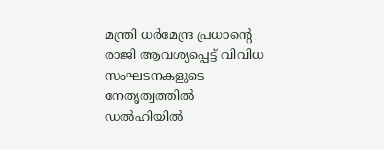മന്ത്രി ധർമേന്ദ്ര പ്രധാന്റെ രാജി ആവശ്യപ്പെട്ട് വിവിധ സംഘടനകളുടെ നേതൃത്വത്തിൽ ഡൽഹിയിൽ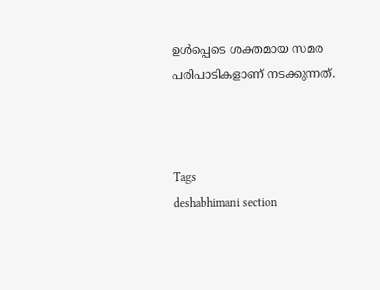ഉൾപ്പെടെ ശക്തമായ സമര പരിപാടികളാണ് നടക്കുന്നത്.



Tags
deshabhimani section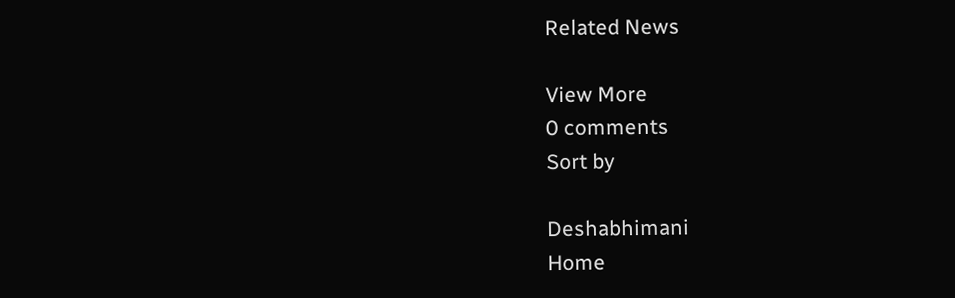Related News

View More
0 comments
Sort by

Deshabhimani
Home